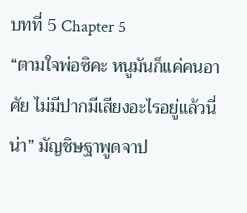บทที่ 5 Chapter 5
“ตามใจพ่อซิคะ หนูมันก็แค่คนอาศัย ไม่มีปากมีเสียงอะไรอยู่แล้วนี่น่า” มัญชิษฐาพูดจาป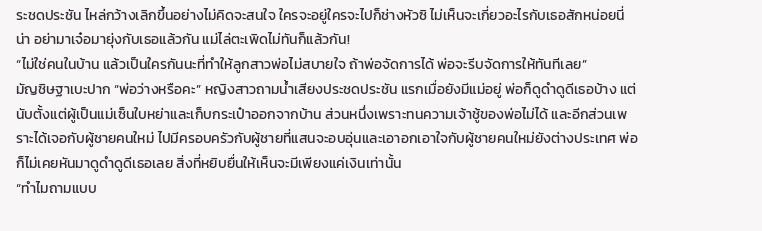ระชดประชัน ไหล่กว้างเลิกขึ้นอย่างไม่คิดจะสนใจ ใครจะอยู่ใครจะไปก็ช่างหัวซิ ไม่เห็นจะเกี่ยวอะไรกับเธอสักหน่อยนี่น่า อย่ามาเจ๋อมายุ่งกับเธอแล้วกัน แม่ไล่ตะเพิดไม่ทันก็แล้วกัน!
“ไม่ใช่คนในบ้าน แล้วเป็นใครกันนะที่ทำให้ลูกสาวพ่อไม่สบายใจ ถ้าพ่อจัดการได้ พ่อจะรีบจัดการให้ทันทีเลย”
มัญชิษฐาเบะปาก “พ่อว่างหรือคะ” หญิงสาวถามน้ำเสียงประชดประชัน แรกเมื่อยังมีแม่อยู่ พ่อก็ดูดำดูดีเธอบ้าง แต่นับตั้งแต่ผู้เป็นแม่เซ็นใบหย่าและเก็บกระเป๋าออกจากบ้าน ส่วนหนึ่งเพราะทนความเจ้าชู้ของพ่อไม่ได้ และอีกส่วนเพราะได้เจอกับผู้ชายคนใหม่ ไปมีครอบครัวกับผู้ชายที่แสนจะอบอุ่นและเอาอกเอาใจกับผู้ชายคนใหม่ยังต่างประเทศ พ่อก็ไม่เคยหันมาดูดำดูดีเธอเลย สิ่งที่หยิบยื่นให้เห็นจะมีเพียงแค่เงินเท่านั้น
“ทำไมถามแบบ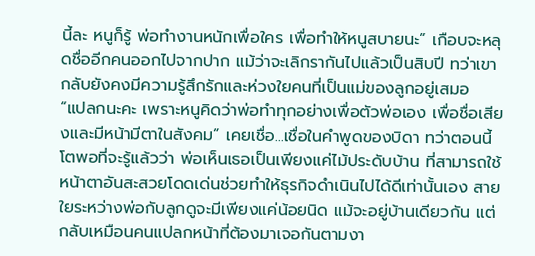นี้ละ หนูก็รู้ พ่อทำงานหนักเพื่อใคร เพื่อทำให้หนูสบายนะ” เกือบจะหลุดชื่ออีกคนออกไปจากปาก แม้ว่าจะเลิกรากันไปแล้วเป็นสิบปี ทว่าเขากลับยังคงมีความรู้สึกรักและห่วงใยคนที่เป็นแม่ของลูกอยู่เสมอ
“แปลกนะคะ เพราะหนูคิดว่าพ่อทำทุกอย่างเพื่อตัวพ่อเอง เพื่อชื่อเสียงและมีหน้ามีตาในสังคม” เคยเชื่อ...เชื่อในคำพูดของบิดา ทว่าตอนนี้โตพอที่จะรู้แล้วว่า พ่อเห็นเธอเป็นเพียงแค่ไม้ประดับบ้าน ที่สามารถใช้หน้าตาอันสะสวยโดดเด่นช่วยทำให้ธุรกิจดำเนินไปได้ดีเท่านั้นเอง สายใยระหว่างพ่อกับลูกดูจะมีเพียงแค่น้อยนิด แม้จะอยู่บ้านเดียวกัน แต่กลับเหมือนคนแปลกหน้าที่ต้องมาเจอกันตามงา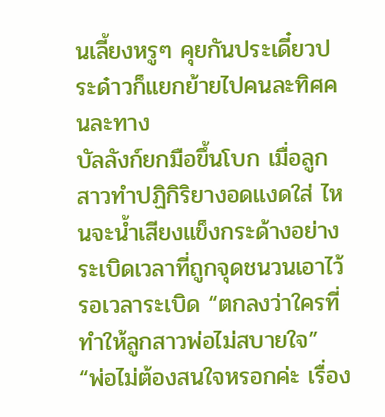นเลี้ยงหรูๆ คุยกันประเดี๋ยวประด๋าวก็แยกย้ายไปคนละทิศคนละทาง
บัลลังก์ยกมือขึ้นโบก เมื่อลูกสาวทำปฏิกิริยางอดแงดใส่ ไหนจะน้ำเสียงแข็งกระด้างอย่างระเบิดเวลาที่ถูกจุดชนวนเอาไว้รอเวลาระเบิด “ตกลงว่าใครที่ทำให้ลูกสาวพ่อไม่สบายใจ”
“พ่อไม่ต้องสนใจหรอกค่ะ เรื่อง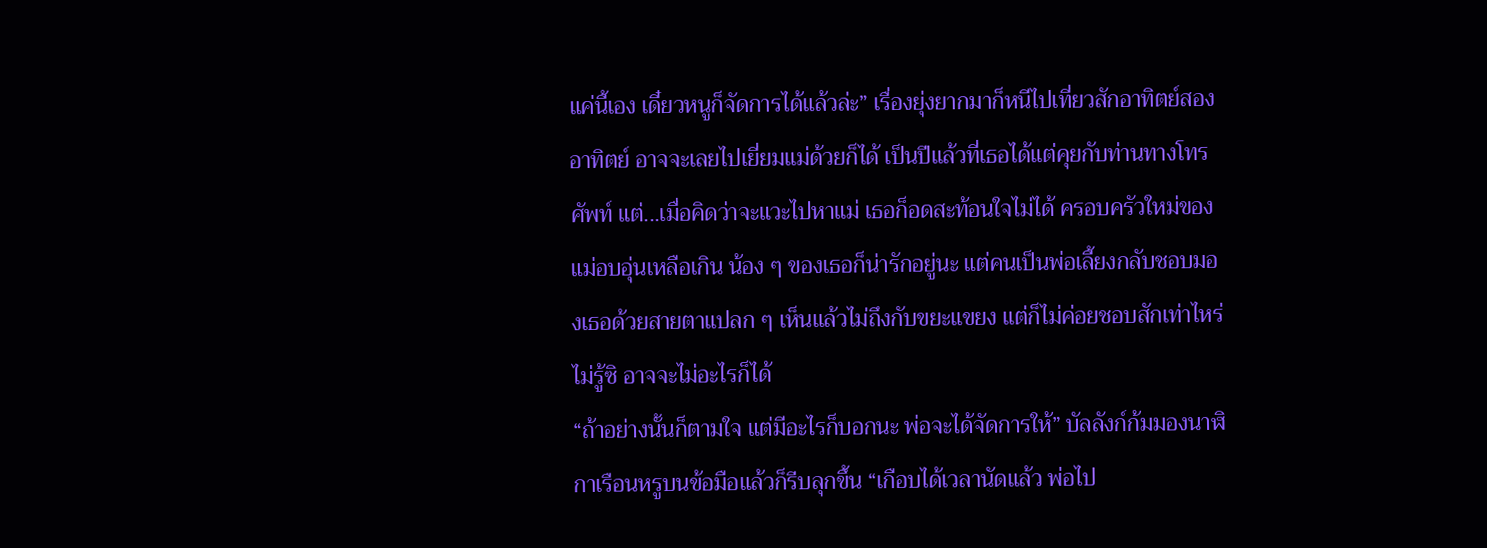แค่นี้เอง เดี๋ยวหนูก็จัดการได้แล้วล่ะ” เรื่องยุ่งยากมาก็หนีไปเที่ยวสักอาทิตย์สองอาทิตย์ อาจจะเลยไปเยี่ยมแม่ด้วยก็ได้ เป็นปีแล้วที่เธอได้แต่คุยกับท่านทางโทรศัพท์ แต่...เมื่อคิดว่าจะแวะไปหาแม่ เธอก็อดสะท้อนใจไม่ได้ ครอบครัวใหม่ของแม่อบอุ่นเหลือเกิน น้อง ๆ ของเธอก็น่ารักอยู่นะ แต่คนเป็นพ่อเลี้ยงกลับชอบมองเธอด้วยสายตาแปลก ๆ เห็นแล้วไม่ถึงกับขยะแขยง แต่ก็ไม่ค่อยชอบสักเท่าไหร่ ไม่รู้ซิ อาจจะไม่อะไรก็ได้
“ถ้าอย่างนั้นก็ตามใจ แต่มีอะไรก็บอกนะ พ่อจะได้จัดการให้” บัลลังก์ก้มมองนาฬิกาเรือนหรูบนข้อมือแล้วก็รีบลุกขึ้น “เกือบได้เวลานัดแล้ว พ่อไป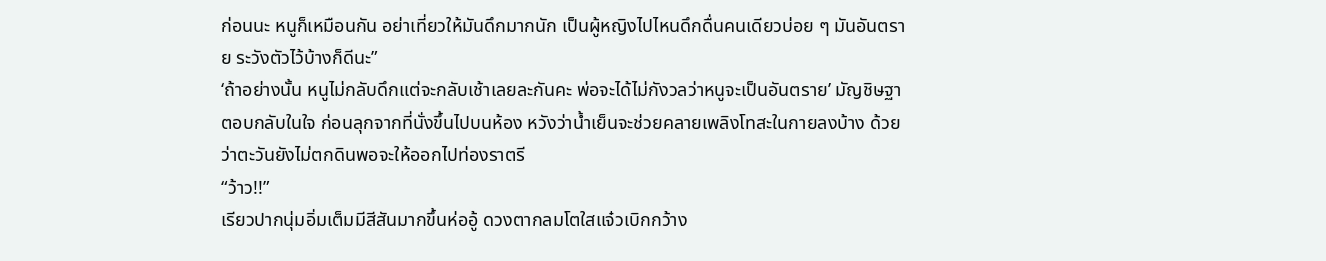ก่อนนะ หนูก็เหมือนกัน อย่าเที่ยวให้มันดึกมากนัก เป็นผู้หญิงไปไหนดึกดื่นคนเดียวบ่อย ๆ มันอันตราย ระวังตัวไว้บ้างก็ดีนะ”
‘ถ้าอย่างนั้น หนูไม่กลับดึกแต่จะกลับเช้าเลยละกันคะ พ่อจะได้ไม่กังวลว่าหนูจะเป็นอันตราย’ มัญชิษฐาตอบกลับในใจ ก่อนลุกจากที่นั่งขึ้นไปบนห้อง หวังว่าน้ำเย็นจะช่วยคลายเพลิงโทสะในกายลงบ้าง ด้วยว่าตะวันยังไม่ตกดินพอจะให้ออกไปท่องราตรี
“ว้าว!!”
เรียวปากนุ่มอิ่มเต็มมีสีสันมากขึ้นห่ออู้ ดวงตากลมโตใสแจ๋วเบิกกว้าง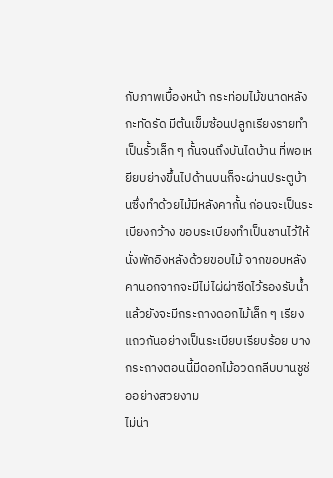กับภาพเบื้องหน้า กระท่อมไม้ขนาดหลังกะทัดรัด มีต้นเข็มซ้อนปลูกเรียงรายทำเป็นรั้วเล็ก ๆ กั้นจนถึงบันไดบ้าน ที่พอเหยียบย่างขึ้นไปด้านบนก็จะผ่านประตูบ้านซึ่งทำด้วยไม้มีหลังคากั้น ก่อนจะเป็นระเบียงกว้าง ขอบระเบียงทำเป็นชานไว้ให้นั่งพักอิงหลังด้วยขอบไม้ จากขอบหลังคานอกจากจะมีไม่ไผ่ผ่าซีดไว้รองรับน้ำแล้วยังจะมีกระถางดอกไม้เล็ก ๆ เรียงแถวกันอย่างเป็นระเบียบเรียบร้อย บางกระถางตอนนี้มีดอกไม้อวดกลีบบานชูช่ออย่างสวยงาม
ไม่น่า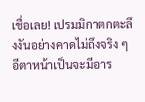เชื่อเลย! เปรมมิกาตกตะลึงงันอย่างคาดไม่ถึงจริง ๆ อีตาหน้าเป็นจะมีอาร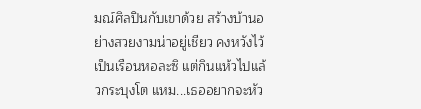มณ์ศิลปินกับเขาด้วย สร้างบ้านอย่างสวยงามน่าอยู่เชียว คงหวังไว้เป็นเรือนหอละซิ แต่กินแห้วไปแล้วกระบุงโต แหม...เธออยากจะหัว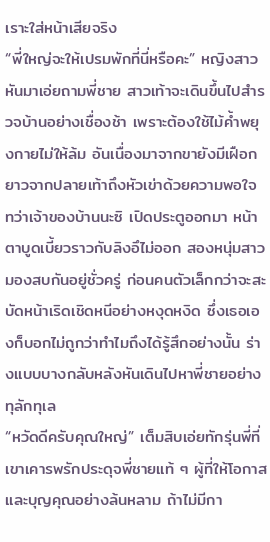เราะใส่หน้าเสียจริง
“พี่ใหญ่จะให้เปรมพักที่นี่หรือคะ” หญิงสาวหันมาเอ่ยถามพี่ชาย สาวเท้าจะเดินขึ้นไปสำรวจบ้านอย่างเชื่องช้า เพราะต้องใช้ไม้ค้ำพยุงกายไม่ให้ล้ม อันเนื่องมาจากขายังมีเฝือกยาวจากปลายเท้าถึงหัวเข่าด้วยความพอใจ ทว่าเจ้าของบ้านนะซิ เปิดประตูออกมา หน้าตาบูดเบี้ยวราวกับลิงอึไม่ออก สองหนุ่มสาวมองสบกันอยู่ชั่วครู่ ก่อนคนตัวเล็กกว่าจะสะบัดหน้าเริดเชิดหนีอย่างหงุดหงิด ซึ่งเธอเองก็บอกไม่ถูกว่าทำไมถึงได้รู้สึกอย่างนั้น ร่างแบบบางกลับหลังหันเดินไปหาพี่ชายอย่างทุลักทุเล
“หวัดดีครับคุณใหญ่” เต็มสิบเอ่ยทักรุ่นพี่ที่เขาเคารพรักประดุจพี่ชายแท้ ๆ ผู้ที่ให้โอกาสและบุญคุณอย่างล้นหลาม ถ้าไม่มีกา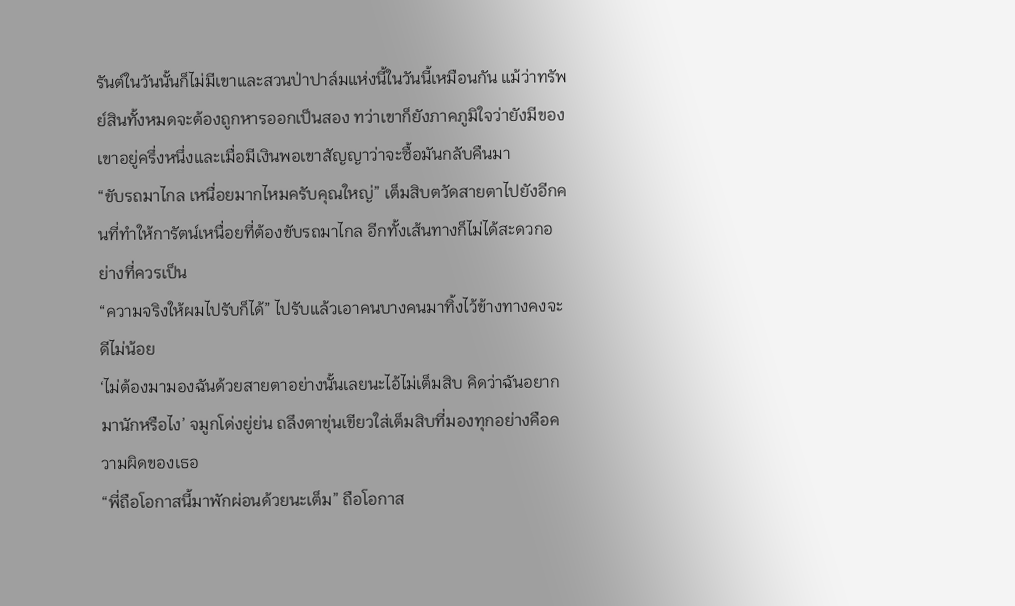รันต์ในวันนั้นก็ไม่มีเขาและสวนป่าปาล์มแห่งนี้ในวันนี้เหมือนกัน แม้ว่าทรัพย์สินทั้งหมดจะต้องถูกหารออกเป็นสอง ทว่าเขาก็ยังภาคภูมิใจว่ายังมีของเขาอยู่ครึ่งหนึ่งและเมื่อมีเงินพอเขาสัญญาว่าจะซื้อมันกลับคืนมา
“ขับรถมาไกล เหนื่อยมากไหมครับคุณใหญ่” เต็มสิบตวัดสายตาไปยังอีกคนที่ทำให้การัตน์เหนื่อยที่ต้องขับรถมาไกล อีกทั้งเส้นทางก็ไม่ได้สะดวกอย่างที่ควรเป็น
“ความจริงให้ผมไปรับก็ได้” ไปรับแล้วเอาคนบางคนมาทิ้งไว้ข้างทางคงจะดีไม่น้อย
‘ไม่ต้องมามองฉันด้วยสายตาอย่างนั้นเลยนะไอ้ไม่เต็มสิบ คิดว่าฉันอยากมานักหรือไง’ จมูกโด่งยู่ย่น ถลึงตาขุ่นเขียวใส่เต็มสิบที่มองทุกอย่างคือความผิดของเธอ
“พี่ถือโอกาสนี้มาพักผ่อนด้วยนะเต็ม” ถือโอกาส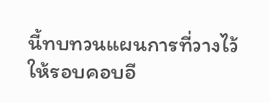นี้ทบทวนแผนการที่วางไว้ให้รอบคอบอี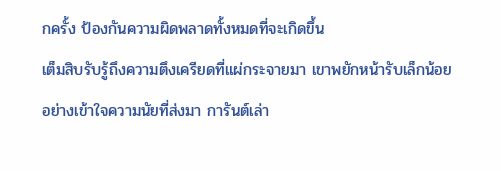กครั้ง ป้องกันความผิดพลาดทั้งหมดที่จะเกิดขึ้น
เต็มสิบรับรู้ถึงความตึงเครียดที่แผ่กระจายมา เขาพยักหน้ารับเล็กน้อยอย่างเข้าใจความนัยที่ส่งมา การันต์เล่า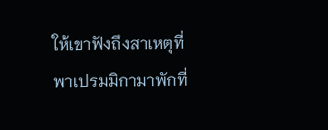ให้เขาฟังถึงสาเหตุที่พาเปรมมิกามาพักที่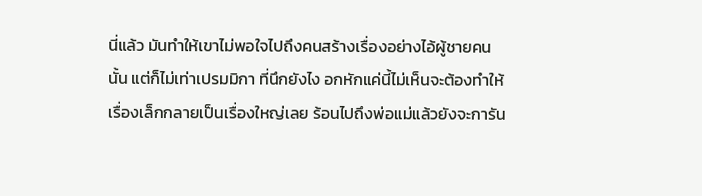นี่แล้ว มันทำให้เขาไม่พอใจไปถึงคนสร้างเรื่องอย่างไอ้ผู้ชายคนนั้น แต่ก็ไม่เท่าเปรมมิกา ที่นึกยังไง อกหักแค่นี้ไม่เห็นจะต้องทำให้เรื่องเล็กกลายเป็นเรื่องใหญ่เลย ร้อนไปถึงพ่อแม่แล้วยังจะการัน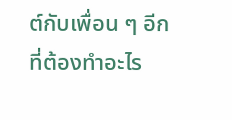ต์กับเพื่อน ๆ อีกที่ต้องทำอะไร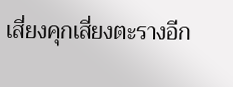เสี่ยงคุกเสี่ยงตะรางอีก